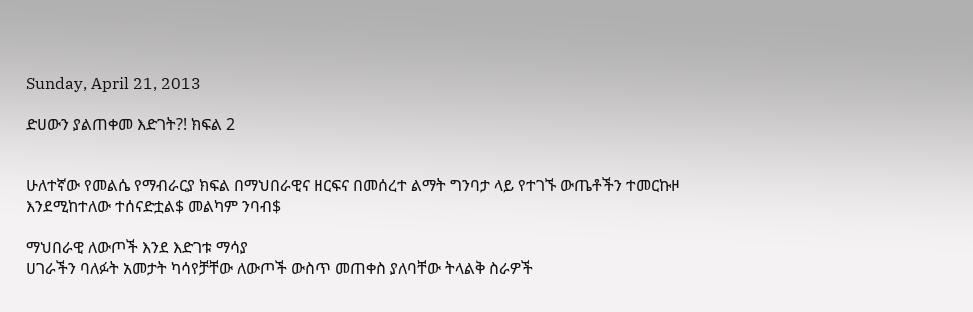Sunday, April 21, 2013

ድሀውን ያልጠቀመ እድገት?! ክፍል 2


ሁለተኛው የመልሴ የማብራርያ ክፍል በማህበራዊና ዘርፍና በመሰረተ ልማት ግንባታ ላይ የተገኙ ውጤቶችን ተመርኩዞ እንደሚከተለው ተሰናድቷል$ መልካም ንባብ$

ማህበራዊ ለውጦች እንደ እድገቱ ማሳያ
ሀገራችን ባለፉት አመታት ካሳየቻቸው ለውጦች ውስጥ መጠቀስ ያለባቸው ትላልቅ ስራዎች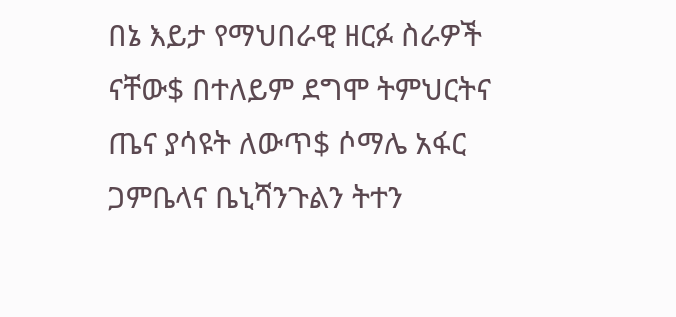በኔ እይታ የማህበራዊ ዘርፉ ስራዎች ናቸው$ በተለይም ደግሞ ትምህርትና ጤና ያሳዩት ለውጥ$ ሶማሌ አፋር ጋምቤላና ቤኒሻንጉልን ትተን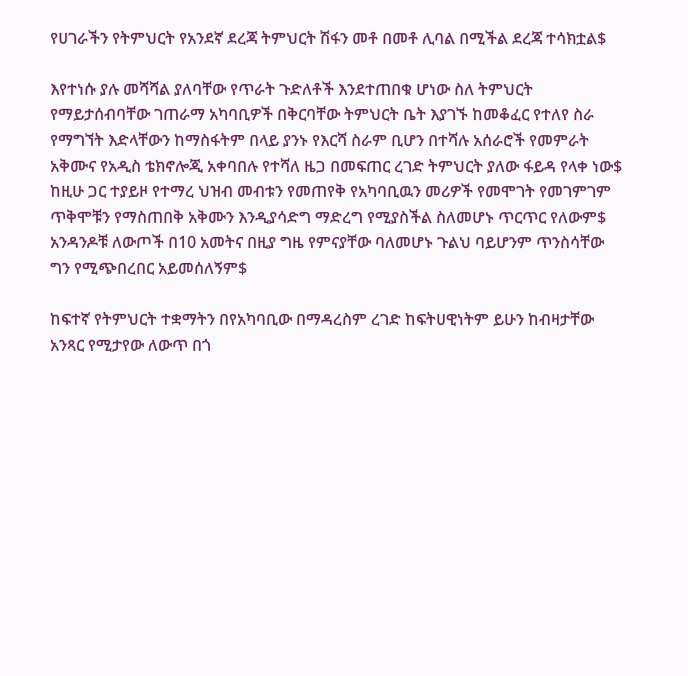የሀገራችን የትምህርት የአንደኛ ደረጃ ትምህርት ሽፋን መቶ በመቶ ሊባል በሚችል ደረጃ ተሳክቷል$

እየተነሱ ያሉ መሻሻል ያለባቸው የጥራት ጉድለቶች እንደተጠበቁ ሆነው ስለ ትምህርት የማይታሰብባቸው ገጠራማ አካባቢዎች በቅርባቸው ትምህርት ቤት እያገኙ ከመቆፈር የተለየ ስራ የማግኘት እድላቸውን ከማስፋትም በላይ ያንኑ የእርሻ ስራም ቢሆን በተሻሉ አሰራሮች የመምራት አቅሙና የአዲስ ቴክኖሎጂ አቀባበሉ የተሻለ ዜጋ በመፍጠር ረገድ ትምህርት ያለው ፋይዳ የላቀ ነው$ ከዚሁ ጋር ተያይዞ የተማረ ህዝብ መብቱን የመጠየቅ የአካባቢዉን መሪዎች የመሞገት የመገምገም ጥቅሞቹን የማስጠበቅ አቅሙን እንዲያሳድግ ማድረግ የሚያስችል ስለመሆኑ ጥርጥር የለውም$ አንዳንዶቹ ለውጦች በ10 አመትና በዚያ ግዜ የምናያቸው ባለመሆኑ ጉልህ ባይሆንም ጥንስሳቸው ግን የሚጭበረበር አይመሰለኝም$

ከፍተኛ የትምህርት ተቋማትን በየአካባቢው በማዳረስም ረገድ ከፍትሀዊነትም ይሁን ከብዛታቸው አንጻር የሚታየው ለውጥ በጎ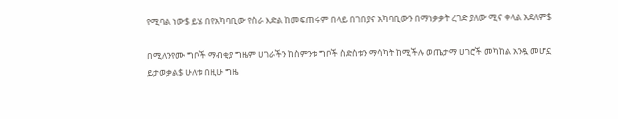የሚባል ነው$ ይሄ በየአካባቢው የስራ እድል ከመፍጠሩም በላይ በገበያና አካባቢውን በማነቃቃት ረገድ ያለው ሚና ቀላል አደለም$

በሚለንየሙ ግቦች ማብቂያ ግዜም ሀገራችን ከስምንቱ ግቦች ስድስቱን ማሳካት ከሚችሉ ወጤታማ ሀገሮች መካከል አንዷ መሆኗ ይታወቃል$ ሁለቱ በዚሁ ግዜ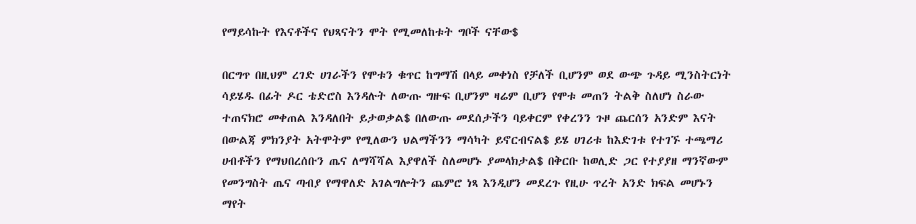የማይሳኩት የእናቶችና የህጻናትን ሞት የሚመለከቱት ግቦች ናቸው$

በርግጥ በዚህም ረገድ ሀገራችን የሞቱን ቁጥር ከግማሽ በላይ መቀነስ የቻለች ቢሆንም ወደ ውጭ ጉዳይ ሚንስትርነት ሳይሄዱ በፊት ዶር ቴድሮስ እንዳሉት ለውጡ ግዙፍ ቢሆንም ዛሬም ቢሆን የሞቱ መጠን ትልቅ ስለሆነ ስራው ተጠናክሮ መቀጠል እንዳለበት ይታወቃል$ በለውጡ መደሰታችን ባይቀርም የቀረንን ጉዞ ጨርሰን አንድም እናት በውልጃ ምክንያት አትሞትም የሚለውን ህልማችንን ማሳካት ይኖርብናል$ ይሄ ሀገሪቱ ከእድገቱ የተገኙ ተጫማሪ ሀብቶችን የማህበረሰቡን ጤና ለማሻሻል እያዋለች ስለመሆኑ ያመላክታል$ በቅርቡ ከወሊድ ጋር የተያያዘ ማንኛውም የመንግስት ጤና ጣብያ የማዋለድ አገልግሎትን ጨምሮ ነጻ እንዲሆን መደረጉ የዚሁ ጥረት አንድ ክፍል መሆኑን ማየት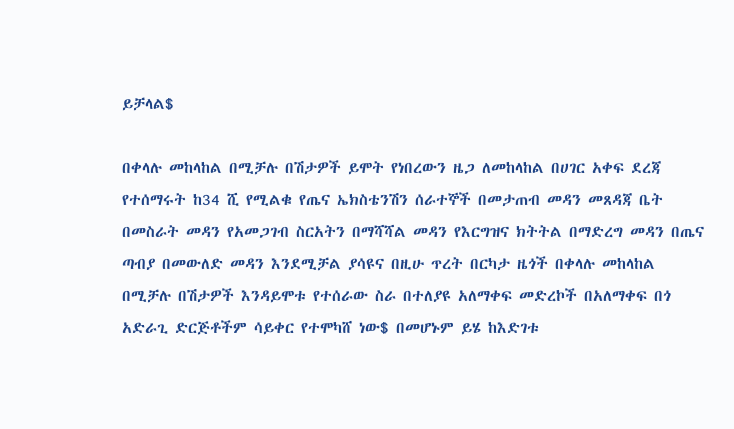ይቻላል$

በቀላሉ መከላከል በሚቻሉ በሽታዎች ይሞት የነበረውን ዜጋ ለመከላከል በሀገር አቀፍ ደረጃ የተሰማሩት ከ34 ሺ የሚልቁ የጤና ኤክስቴንሽን ሰራተኞች በመታጠብ መዳን መጸዳጃ ቤት በመስራት መዳን የአመጋገብ ስርአትን በማሻሻል መዳን የእርግዝና ክትትል በማድረግ መዳን በጤና ጣብያ በመውለድ መዳን እንደሚቻል ያሳዩና በዚሁ ጥረት በርካታ ዜጎች በቀላሉ መከላከል በሚቻሉ በሽታዎች እንዳይሞቱ የተሰራው ስራ በተለያዩ አለማቀፍ መድረኮች በአለማቀፍ በጎ አድራጊ ድርጅቶችም ሳይቀር የተሞካሸ ነው$ በመሆኑም ይሄ ከእድገቱ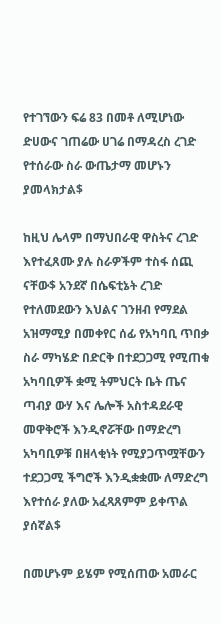የተገኘውን ፍሬ 83 በመቶ ለሚሆነው ድሀውና ገጠሬው ሀገሬ በማዳረስ ረገድ የተሰራው ስራ ውጤታማ መሆኑን ያመላክታል$

ከዚህ ሌላም በማህበራዊ ዋስትና ረገድ እየተፈጸሙ ያሉ ስራዎችም ተስፋ ሰጪ ናቸው$ አንደኛ በሴፍቲኔት ረገድ የተለመደውን እህልና ገንዘብ የማደል አዝማሚያ በመቀየር ሰፊ የአካባቢ ጥበቃ ስራ ማካሄድ በድርቅ በተደጋጋሚ የሚጠቁ አካባቢዎች ቋሚ ትምህርት ቤት ጤና ጣብያ ውሃ እና ሌሎች አስተዳደራዊ መዋቅሮች እንዲኖሯቸው በማድረግ አካባቢዎቹ በዘላቂነት የሚያጋጥሟቸውን ተደጋጋሚ ችግሮች እንዲቋቋሙ ለማድረግ እየተሰራ ያለው አፈጻጸምም ይቀጥል ያሰኛል$

በመሆኑም ይሄም የሚሰጠው አመራር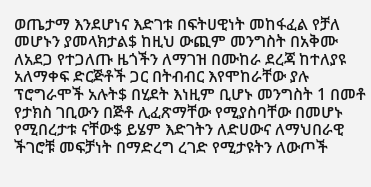ወጤታማ እንደሆነና እድገቱ በፍትሀዊነት መከፋፈል የቻለ መሆኑን ያመላክታል$ ከዚህ ውጪም መንግስት በአቅሙ ለአደጋ የተጋለጡ ዜጎችን ለማገዝ በሙከራ ደረጃ ከተለያዩ አለማቀፍ ድርጅቶች ጋር በትብብር እየሞከራቸው ያሉ ፕሮግራሞች አሉት$ በሂደት እነዚም ቢሆኑ መንግስት 1 በመቶ የታክስ ገቢውን በጅቶ ሊፈጽማቸው የሚያስባቸው በመሆኑ የሚበረታቱ ናቸው$ ይሄም እድገትን ለድሀውና ለማህበራዊ ችገሮቹ መፍቻነት በማድረግ ረገድ የሚታዩትን ለውጦች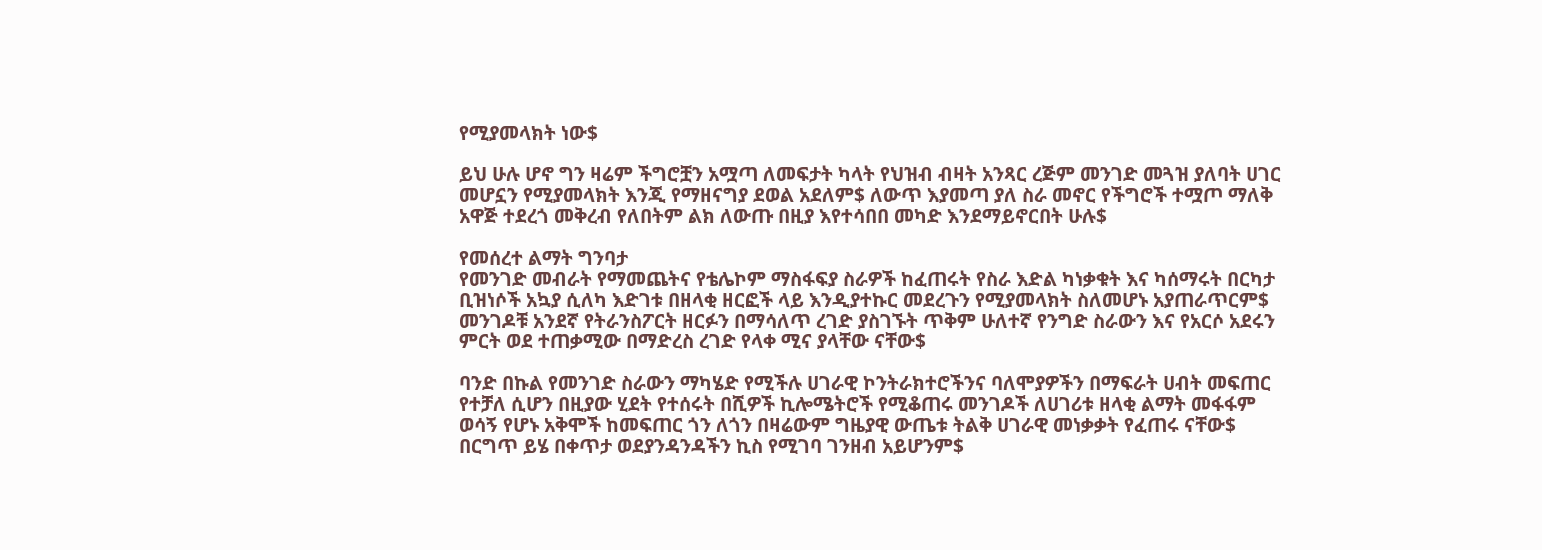የሚያመላክት ነው$

ይህ ሁሉ ሆኖ ግን ዛሬም ችግሮቿን አሟጣ ለመፍታት ካላት የህዝብ ብዛት አንጻር ረጅም መንገድ መጓዝ ያለባት ሀገር መሆኗን የሚያመላክት እንጂ የማዘናግያ ደወል አደለም$ ለውጥ እያመጣ ያለ ስራ መኖር የችግሮች ተሟጦ ማለቅ አዋጅ ተደረጎ መቅረብ የለበትም ልክ ለውጡ በዚያ እየተሳበበ መካድ እንደማይኖርበት ሁሉ$

የመሰረተ ልማት ግንባታ
የመንገድ መብራት የማመጨትና የቴሌኮም ማስፋፍያ ስራዎች ከፈጠሩት የስራ እድል ካነቃቁት እና ካሰማሩት በርካታ ቢዝነሶች አኳያ ሲለካ እድገቱ በዘላቂ ዘርፎች ላይ እንዲያተኩር መደረጉን የሚያመላክት ስለመሆኑ አያጠራጥርም$ መንገዶቹ አንደኛ የትራንስፖርት ዘርፉን በማሳለጥ ረገድ ያስገኙት ጥቅም ሁለተኛ የንግድ ስራውን እና የአርሶ አደሩን ምርት ወደ ተጠቃሚው በማድረስ ረገድ የላቀ ሚና ያላቸው ናቸው$

ባንድ በኩል የመንገድ ስራውን ማካሄድ የሚችሉ ሀገራዊ ኮንትራክተሮችንና ባለሞያዎችን በማፍራት ሀብት መፍጠር የተቻለ ሲሆን በዚያው ሂደት የተሰሩት በሺዎች ኪሎሜትሮች የሚቆጠሩ መንገዶች ለሀገሪቱ ዘላቂ ልማት መፋፋም ወሳኝ የሆኑ አቅሞች ከመፍጠር ጎን ለጎን በዛሬውም ግዜያዊ ውጤቱ ትልቅ ሀገራዊ መነቃቃት የፈጠሩ ናቸው$ በርግጥ ይሄ በቀጥታ ወደያንዳንዳችን ኪስ የሚገባ ገንዘብ አይሆንም$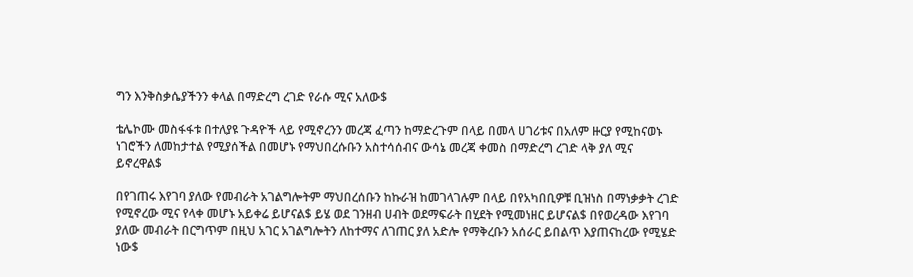ግን እንቅስቃሴያችንን ቀላል በማድረግ ረገድ የራሱ ሚና አለው$

ቴሌኮሙ መስፋፋቱ በተለያዩ ጉዳዮች ላይ የሚኖረንን መረጃ ፈጣን ከማድረጉም በላይ በመላ ሀገሪቱና በአለም ዙርያ የሚከናወኑ ነገሮችን ለመከታተል የሚያሰችል በመሆኑ የማህበረሱቡን አስተሳሰብና ውሳኔ መረጃ ቀመስ በማድረግ ረገድ ላቅ ያለ ሚና ይኖረዋል$

በየገጠሩ እየገባ ያለው የመብራት አገልግሎትም ማህበረሰቡን ከኩራዝ ከመገላገሉም በላይ በየአካበቢዎቹ ቢዝነስ በማነቃቃት ረገድ የሚኖረው ሚና የላቀ መሆኑ አይቀሬ ይሆናል$ ይሄ ወደ ገንዘብ ሀብት ወደማፍራት በሂደት የሚመነዘር ይሆናል$ በየወረዳው እየገባ ያለው መብራት በርግጥም በዚህ አገር አገልግሎትን ለከተማና ለገጠር ያለ አድሎ የማቅረቡን አሰራር ይበልጥ እያጠናከረው የሚሄድ ነው$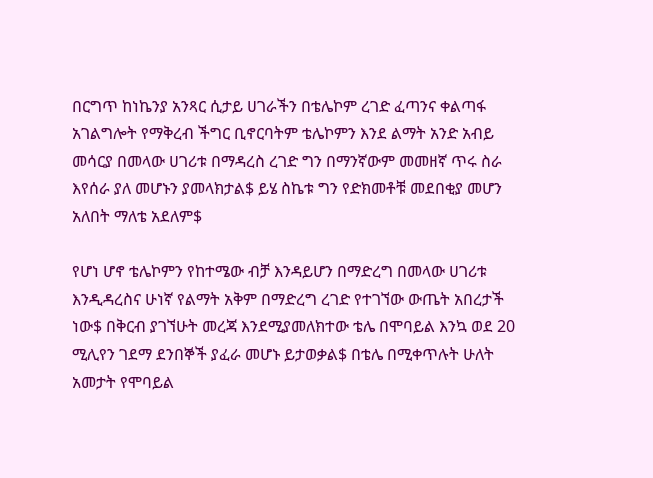በርግጥ ከነኬንያ አንጻር ሲታይ ሀገራችን በቴሌኮም ረገድ ፈጣንና ቀልጣፋ አገልግሎት የማቅረብ ችግር ቢኖርባትም ቴሌኮምን እንደ ልማት አንድ አብይ መሳርያ በመላው ሀገሪቱ በማዳረስ ረገድ ግን በማንኛውም መመዘኛ ጥሩ ስራ እየሰራ ያለ መሆኑን ያመላክታል$ ይሄ ስኬቱ ግን የድክመቶቹ መደበቂያ መሆን አለበት ማለቴ አደለም$

የሆነ ሆኖ ቴሌኮምን የከተሜው ብቻ እንዳይሆን በማድረግ በመላው ሀገሪቱ እንዲዳረስና ሁነኛ የልማት አቅም በማድረግ ረገድ የተገኘው ውጤት አበረታች ነው$ በቅርብ ያገኘሁት መረጃ እንደሚያመለክተው ቴሌ በሞባይል እንኳ ወደ 20 ሚሊየን ገደማ ደንበኞች ያፈራ መሆኑ ይታወቃል$ በቴሌ በሚቀጥሉት ሁለት አመታት የሞባይል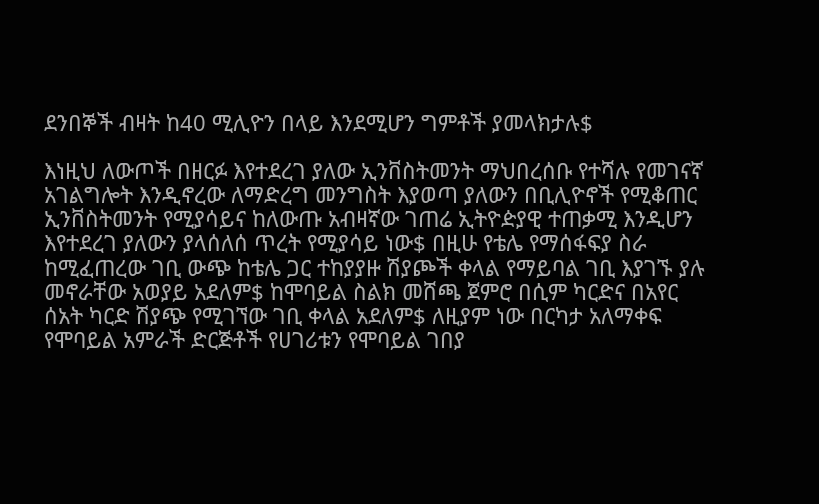ደንበኞች ብዛት ከ40 ሚሊዮን በላይ እንደሚሆን ግምቶች ያመላክታሉ$

እነዚህ ለውጦች በዘርፉ እየተደረገ ያለው ኢንቨስትመንት ማህበረሰቡ የተሻሉ የመገናኛ አገልግሎት እንዲኖረው ለማድረግ መንግስት እያወጣ ያለውን በቢሊዮኖች የሚቆጠር ኢንቨስትመንት የሚያሳይና ከለውጡ አብዛኛው ገጠሬ ኢትዮዽያዊ ተጠቃሚ እንዲሆን እየተደረገ ያለውን ያላሰለሰ ጥረት የሚያሳይ ነው$ በዚሁ የቴሌ የማሰፋፍያ ስራ ከሚፈጠረው ገቢ ውጭ ከቴሌ ጋር ተከያያዙ ሽያጮች ቀላል የማይባል ገቢ እያገኙ ያሉ መኖራቸው አወያይ አደለም$ ከሞባይል ስልክ መሸጫ ጀምሮ በሲም ካርድና በአየር ሰአት ካርድ ሽያጭ የሚገኘው ገቢ ቀላል አደለም$ ለዚያም ነው በርካታ አለማቀፍ የሞባይል አምራች ድርጅቶች የሀገሪቱን የሞባይል ገበያ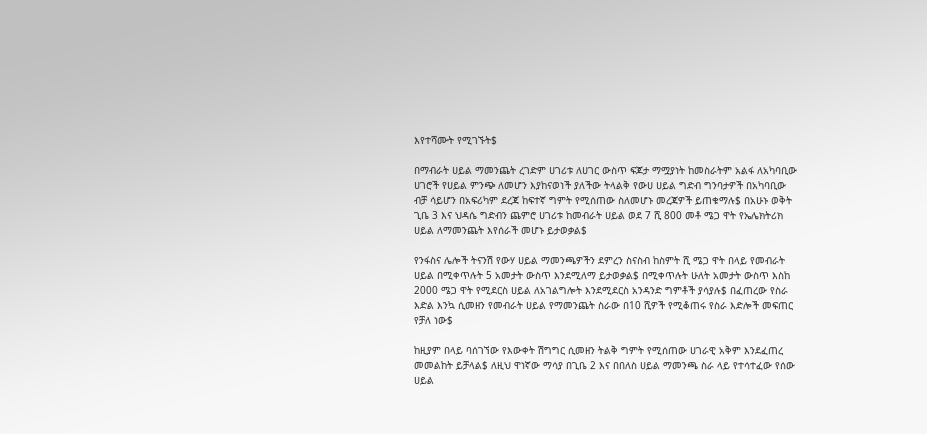እየተሻሙት የሚገኙት$

በማብራት ሀይል ማመንጨት ረገድም ሀገሪቱ ለሀገር ውስጥ ፍጆታ ማሟያነት ከመስራትም አልፋ ለአካባቢው ሀገሮች የሀይል ምንጭ ለመሆን እያከናወነች ያለችው ትላልቅ የውሀ ሀይል ግድብ ግንባታዎች በአካባቢው ብቻ ሳይሆን በአፍሪካም ደረጃ ከፍተኛ ግምት የሚሰጠው ስለመሆኑ መረጃዎች ይጠቁማሉ$ በአሁኑ ወቅት ጊቤ 3 እና ህዳሴ ግድብን ጨምሮ ሀገሪቱ ከመብራት ሀይል ወደ 7 ሺ 800 መቶ ሜጋ ዋት የኤሌክትሪክ ሀይል ለማመንጨት እየሰራች መሆኑ ይታወቃል$

የንፋስና ሌሎች ትናንሽ የውሃ ሀይል ማመንጫዎችን ደምረን ስናስብ ከስምት ሺ ሜጋ ዋት በላይ የመብራት ሀይል በሚቀጥሉት 5 አመታት ውስጥ እንደሚለማ ይታወቃል$ በሚቀጥሉት ሁለት አመታት ውስጥ እስከ 2000 ሜጋ ዋት የሚደርስ ሀይል ለአገልግሎት እንደሚደርስ አንዳንድ ግምቶች ያሳያሉ$ በፈጠረው የስራ እድል እንኳ ሲመዘን የመብራት ሀይል የማመንጨት ስራው በ10 ሺዎች የሚቆጠሩ የስራ እድሎች መፍጠር የቻለ ነው$

ከዚያም በላይ ባሰገኘው የእውቀት ሽግግር ሲመዘን ትልቅ ግምት የሚሰጠው ሀገራዊ አቅም እንደፈጠረ መመልከት ይቻላል$ ለዚህ ዋነኛው ማሳያ በጊቤ 2 እና በበለስ ሀይል ማመንጫ ስራ ላይ የተሳተፈው የሰው ሀይል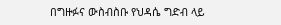በግዙፉና ውስብስቡ የህዳሴ ግድብ ላይ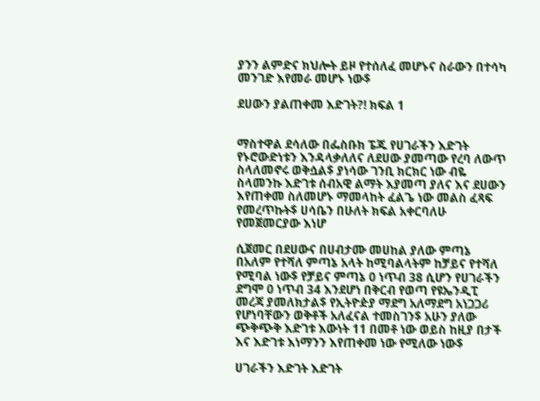ያንን ልምድና ክህሎት ይዞ የተሰለፈ መሆኑና ስራውን በተሳካ መንገድ እየመራ መሆኑ ነው$

ደሀውን ያልጠቀመ እድገት?! ክፍል 1


ማስተዋል ደሳለው በፌስቡክ ፔጁ የሀገራችን እድገት የኑሮውድነቱን እንዳላቃለለና ለደሀው ያመጣው የረባ ለውጥ ስላለመኖሩ ወቅሷል$ ያነሳው ገንቢ ክርክር ነው ብዬ ስላመንኩ እድገቱ ሰብአዊ ልማት እያመጣ ያለና እና ደሀውን እየጠቀመ ስለመሆኑ ማመላከት ፈልጌ ነው መልስ ፈጻፍ የመረጥኩት$ ሀሳቤን በሁለት ክፍል አቀርባለሁ የመጀመርያው እነሆ

ሲጀመር በደሀውና በሀብታሙ መሀከል ያለው ምጣኔ በአለም የተሻለ ምጣኔ አላት ከሚባልላትም ከቻይና የተሻለ የሚባል ነው$ የቻይና ምጣኔ 0 ነጥብ 38 ሲሆን የሀገራችን ደግሞ 0 ነጥብ 34 እንደሆነ በቅርብ የወጣ የዩኤንዲፒ መረጃ ያመለክታል$ የኢትዮዽያ ማደግ አለማደግ አነጋጋሪ የሆነባቸውን ወቅቶች አለፈናል ተመስገን$ አሁን ያለው ጭቅጭቅ እድገቱ እውነት 11 በመቶ ነው ወይስ ከዚያ በታች እና እድገቱ እነማንን እየጠቀመ ነው የሚለው ነው$

ሀገራችን እድገት እድገት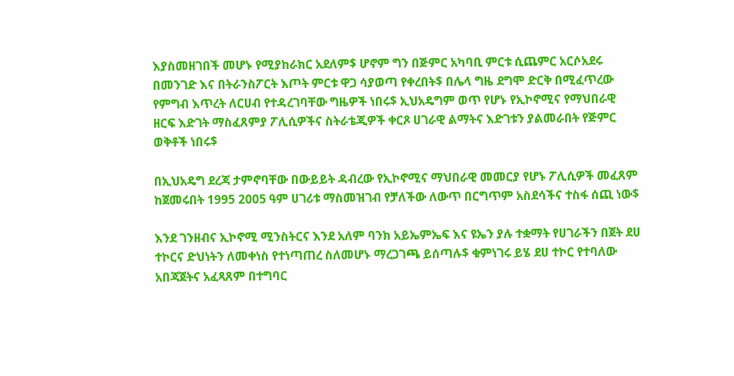እያስመዘገበች መሆኑ የሚያከራክር አደለም$ ሆኖም ግን በጅምር አካባቢ ምርቱ ሲጨምር አርሶአደሩ በመንገድ እና በትራንስፖርት እጦት ምርቱ ዋጋ ሳያወጣ የቀረበት$ በሌላ ግዜ ደግሞ ድርቅ በሚፈጥረው የምግብ እጥረት ለርሀብ የተዳረገባቸው ግዜዎች ነበሩ$ ኢህአዴግም ወጥ የሆኑ የኢኮኖሚና የማህበራዊ ዘርፍ እድገት ማስፈጸምያ ፖሊሲዎችና ስትራቴጂዎች ቀርጾ ሀገራዊ ልማትና እድገቱን ያልመራበት የጅምር ወቅቶች ነበሩ$

በኢህአዴግ ደረጃ ታምኖባቸው በውይይት ዳብረው የኢኮኖሚና ማህበራዊ መመርያ የሆኑ ፖሊሲዎች መፈጸም ከጀመሩበት 1995 2005 ዓም ሀገሪቱ ማስመዝገብ የቻለችው ለውጥ በርግጥም አስደሳችና ተስፋ ሰጪ ነው$

እንደ ገንዘብና ኢኮኖሚ ሚንስትርና እንደ አለም ባንክ አይኤምኤፍ እና ዩኤን ያሉ ተቋማት የሀገራችን በጀት ደሀ ተኮርና ድህነትን ለመቀነስ የተነጣጠረ ስለመሆኑ ማረጋገጫ ይሰጣሉ$ ቁምነገሩ ይሄ ደሀ ተኮር የተባለው አበጃጀትና አፈጻጸም በተግባር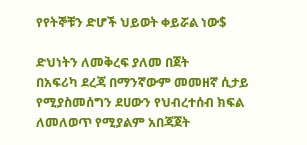የየትኞቹን ድሆች ህይወት ቀይሯል ነው$

ድህነትን ለመቅረፍ ያለመ በጀት
በአፍሪካ ደረጃ በማንኛውም መመዘኛ ሲታይ የሚያስመሰግን ደሀውን የህብረተሰብ ክፍል ለመለወጥ የሚያልም አበጃጀት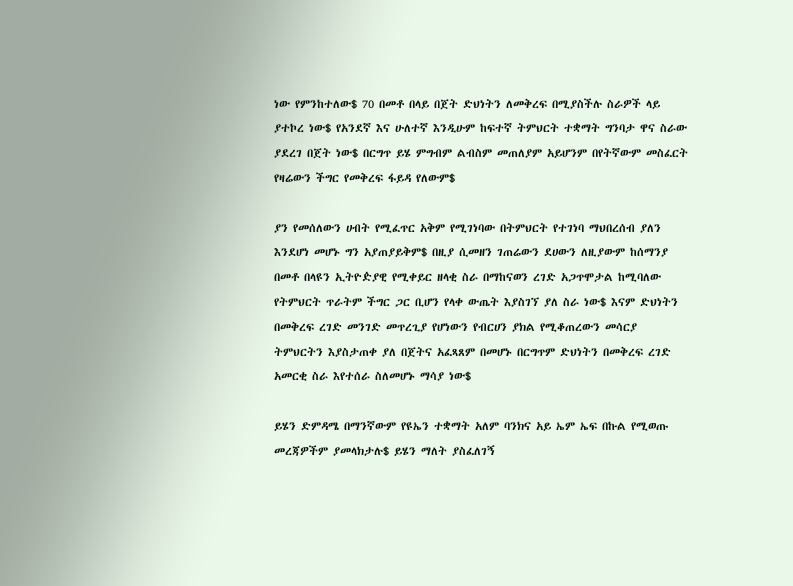ነው የምንከተለው$ 70 በመቶ በላይ በጀት ድህነትን ለመቅረፍ በሚያስችሉ ስራዎች ላይ ያተኮረ ነው$ የአንደኛ እና ሁለተኛ እንዲሁም ከፍተኛ ትምህርት ተቋማት ግንባታ ዋና ስራው ያደረገ በጀት ነው$ በርግጥ ይሄ ምግብም ልብስም መጠለያም አይሆንም በየትኛውም መስፈርት የዛሬውን ችግር የመቅረፍ ፋይዳ የለውም$

ያን የመሰለውን ሀብት የሚፈጥር አቅም የሚገነባው በትምህርት የተገነባ ማህበረሰብ ያለን እንደሆነ መሆኑ ግን አያጠያይቅም$ በዚያ ሲመዘን ገጠሬውን ደሀውን ለዚያውም ከሰማንያ በመቶ በላዩን ኢትዮዽያዊ የሚቀይር ዘላቂ ስራ በማከናወን ረገድ አጋጥሞታል ከሚባለው የትምህርት ጥራትም ችግር ጋር ቢሆን የላቀ ውጤት እያስገኘ ያለ ስራ ነው$ እናም ድህነትን በመቅረፍ ረገድ መንገድ መጥረጊያ የሆነውን የብርሀን ያክል የሚቆጠረውን መሳርያ ትምህርትን እያስታጠቀ ያለ በጀትና አፈጻጸም በመሆኑ በርግጥም ድህነትን በመቅረፍ ረገድ አመርቂ ስራ እየተሰራ ስለመሆኑ ማሳያ ነው$

ይሄን ድምዳሜ በማንኛውም የዩኤን ተቋማት አለም ባንክና አይ ኤም ኤፍ በኩል የሚወጡ መረጃዎችም ያመላክታሉ$ ይሄን ማለት ያስፈለገኝ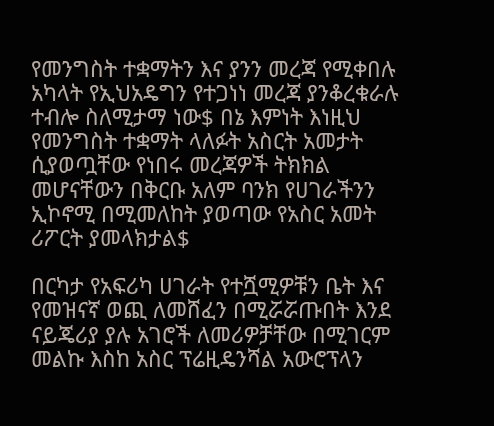የመንግስት ተቋማትን እና ያንን መረጃ የሚቀበሉ አካላት የኢህአዴግን የተጋነነ መረጃ ያንቆረቁራሉ ተብሎ ስለሚታማ ነው$ በኔ እምነት እነዚህ የመንግስት ተቋማት ላለፉት አስርት አመታት ሲያወጧቸው የነበሩ መረጃዎች ትክክል መሆናቸውን በቅርቡ አለም ባንክ የሀገራችንን ኢኮኖሚ በሚመለከት ያወጣው የአስር አመት ሪፖርት ያመላክታል$

በርካታ የአፍሪካ ሀገራት የተሿሚዎቹን ቤት እና የመዝናኛ ወጪ ለመሸፈን በሚሯሯጡበት እንደ ናይጄሪያ ያሉ አገሮች ለመሪዎቻቸው በሚገርም መልኩ እስከ አስር ፕሬዚዴንሻል አውሮፕላን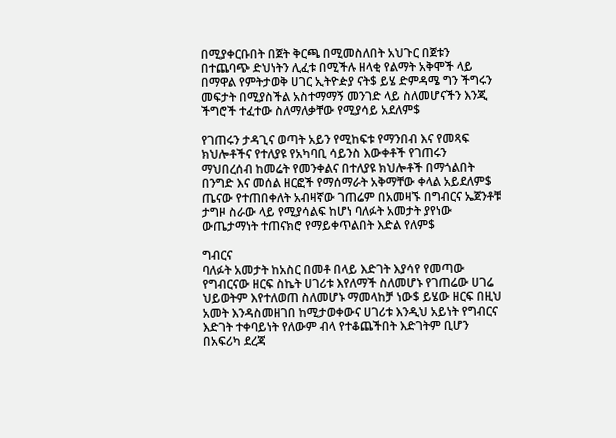በሚያቀርቡበት በጀት ቅርጫ በሚመስለበት አህጉር በጀቱን በተጨባጭ ድህነትን ሊፈቱ በሚችሉ ዘላቂ የልማት አቅሞች ላይ በማዋል የምትታወቅ ሀገር ኢትዮዽያ ናት$ ይሄ ድምዳሜ ግን ችግሩን መፍታት በሚያስችል አስተማማኝ መንገድ ላይ ስለመሆናችን እንጂ ችግሮች ተፈተው ስለማለቃቸው የሚያሳይ አደለም$

የገጠሩን ታዳጊና ወጣት አይን የሚከፍቱ የማንበብ እና የመጻፍ ክህሎቶችና የተለያዩ የአካባቢ ሳይንስ እውቀቶች የገጠሩን  ማህበረሰብ ከመሬት የመንቀልና በተለያዩ ክህሎቶች በማጎልበት በንግድ እና መሰል ዘርፎች የማሰማራት አቅማቸው ቀላል አይደለም$ ጤናው የተጠበቀለት አብዛኛው ገጠሬም በአመዛኙ በግብርና ኤጀንቶቹ ታግዞ ስራው ላይ የሚያሳልፍ ከሆነ ባለፉት አመታት ያየነው ውጤታማነት ተጠናክሮ የማይቀጥልበት እድል የለም$

ግብርና
ባለፉት አመታት ከአስር በመቶ በላይ እድገት እያሳየ የመጣው የግብርናው ዘርፍ ስኬት ሀገሪቱ እየለማች ስለመሆኑ የገጠሬው ሀገሬ ህይወትም እየተለወጠ ስለመሆኑ ማመላከቻ ነው$ ይሄው ዘርፍ በዚህ አመት እንዳስመዘገበ ከሚታወቀውና ሀገሪቱ እንዲህ አይነት የግብርና እድገት ተቀባይነት የለውም ብላ የተቆጨችበት እድገትም ቢሆን በአፍሪካ ደረጃ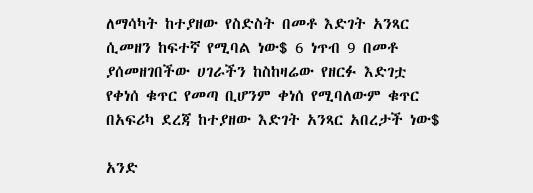ለማሳካት ከተያዘው የስድስት በመቶ እድገት አንጻር ሲመዘን ከፍተኛ የሚባል ነው$ 6 ነጥብ 9 በመቶ ያሰመዘገበችው ሀገራችን ከስከዛሬው የዘርፉ እድገቷ የቀነሰ ቁጥር የመጣ ቢሆንም ቀነሰ የሚባለውም ቁጥር በአፍሪካ ደረጃ ከተያዘው እድገት አንጻር አበረታች ነው$

አንድ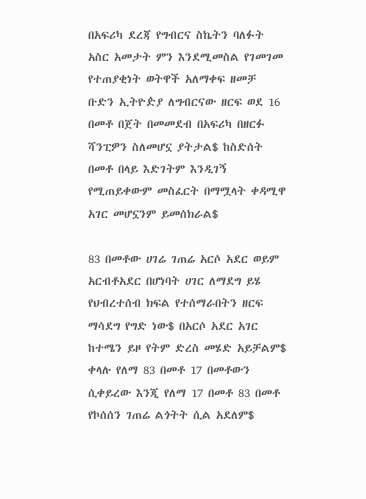በአፍሪካ ደረጃ የግብርና ስኬትን ባለፉት አስር አመታት ምን እንደሚመስል የገመገመ የተጠያቂነት ወትዋች አለማቀፍ ዘመቻ ቡድን ኢትዮዽያ ለግብርናው ዘርፍ ወደ 16 በመቶ በጀት በመመደብ በአፍሪካ በዘርፉ ሻንፒዎን ስለመሆኗ ያትታል$ ከስድሰት በመቶ በላይ እድገትም እንዲገኝ የሚጠይቀውም መስፈርት በማሟላት ቀዳሚዋ አገር መሆኗንም ይመሰክራል$

83 በመቶው ሀገሬ ገጠሬ አርሶ አደር ወይም አርብቶአደር በሆነባት ሀገር ለማደግ ይሄ የህብረተሰብ ክፍል የተሰማራበትን ዘርፍ ማሳደግ የግድ ነው$ በአርሶ አደር አገር ከተሜን ይዞ የትም ድረስ መሄድ አይቻልም$ ቀላሉ የለማ 83 በመቶ 17 በመቶውን ሲቀይረው እንጂ የለማ 17 በመቶ 83 በመቶ የኮሰሰን ገጠሬ ልጎትት ሲል አደለም$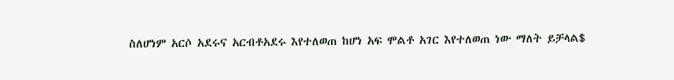ስለሆነም አርሶ አደሩና አርብቶአደሩ እየተለወጠ ከሆነ አፍ ሞልቶ አገር እየተለወጠ ነው ማለት ይቻላል$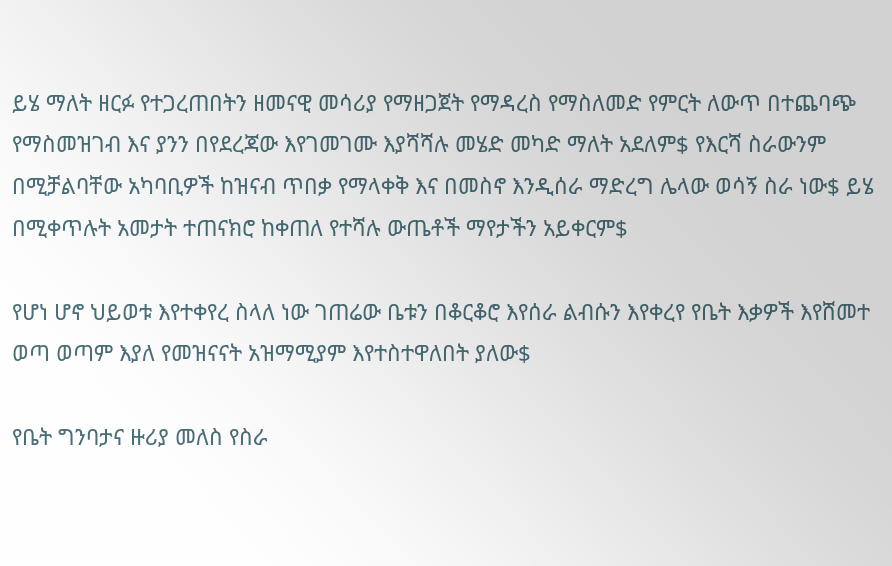ይሄ ማለት ዘርፉ የተጋረጠበትን ዘመናዊ መሳሪያ የማዘጋጀት የማዳረስ የማስለመድ የምርት ለውጥ በተጨባጭ የማስመዝገብ እና ያንን በየደረጃው እየገመገሙ እያሻሻሉ መሄድ መካድ ማለት አደለም$ የእርሻ ስራውንም በሚቻልባቸው አካባቢዎች ከዝናብ ጥበቃ የማላቀቅ እና በመስኖ እንዲሰራ ማድረግ ሌላው ወሳኝ ስራ ነው$ ይሄ በሚቀጥሉት አመታት ተጠናክሮ ከቀጠለ የተሻሉ ውጤቶች ማየታችን አይቀርም$

የሆነ ሆኖ ህይወቱ እየተቀየረ ስላለ ነው ገጠሬው ቤቱን በቆርቆሮ እየሰራ ልብሱን እየቀረየ የቤት እቃዎች እየሸመተ ወጣ ወጣም እያለ የመዝናናት አዝማሚያም እየተስተዋለበት ያለው$

የቤት ግንባታና ዙሪያ መለስ የስራ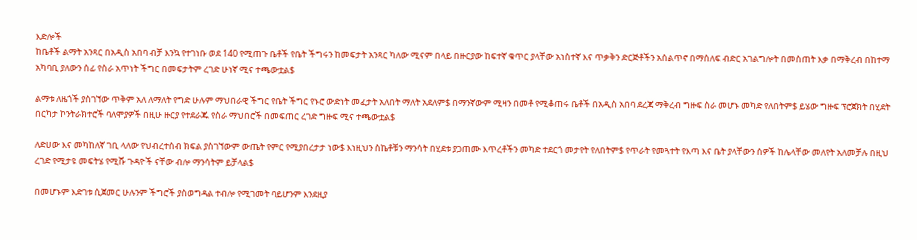እድሎች
ከቤቶች ልማት አንጻር በአዲስ አበባ ብቻ እንኳ የተገነቡ ወደ 140 የሚጠጉ ቤቶች የቤት ችግሩን ከመፍታት አንጻር ካለው ሚናም በላይ በዙርያው ከፍተኛ ቁጥር ያላቸው አነስተኛ እና ጥቃቅን ድርጅቶችን አሰልጥኖ በማሰለፍ ብድር አገልግሎት በመስጠት እቃ በማቅረብ በከተማ አካባቢ ያለውን ሰፊ የስራ አጥነት ችግር በመፍታትም ረገድ ሁነኛ ሚና ተጫውቷል$

ልማቱ ለዜጎች ያስገኘው ጥቅም አለ ለማለት የግድ ሁሉም ማህበራዊ ችግር የቤት ችግር የኑሮ ውድነት መፈታት አለበት ማለት አደለም$ በማንኛውም ሚዛን በመቶ የሚቆጠሩ ቤቶች በአዲስ አበባ ደረጃ ማቅረብ ግዙፍ ስራ መሆኑ መካድ የለበትም$ ይሄው ግዙፍ ፕሮጀክት በሂደት በርካታ ኮንትራክተሮች ባለሞያዎች በዚሁ ዙርያ የተደራጁ የስራ ማህበሮች በመፍጠር ረገድ ግዙፍ ሚና ተጫውቷል$

ለድሀው እና መካከለኛ ገቢ ላለው የህብረተሰብ ክፍል ያስገኘውም ውጤት የምር የሚያበረታታ ነው$ እነዚህን ስኬቶቹን ማንሳት በሂደቱ ያጋጠሙ እጥረቶችን መካድ ተደርጎ መታየት የለበትም$ የጥራት የመጓተት የእጣ እና ቤት ያላቸውን ሰዎች ከሌላቸው መለየት አለመቻሉ በዚህ ረገድ የሚታዩ መፍትሄ የሚሹ ጉዳዮች ናቸው ብሎ ማንሳትም ይቻላል$

በመሆኑም እድገቱ ሲጀመር ሁሉንም ችግሮች ያስወግዳል ተብሎ የሚገመት ባይሆንም እንደዚያ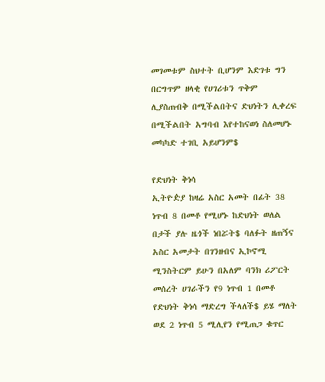መገመቱም ስህተት ቢሆንም እድገቱ ግን በርግጥም ዘላቂ የሀገሪቱን ጥቅም ሊያስጠብቅ በሚችልበትና ድህነትን ሊቀረፍ በሚችልበት አግባብ እየተከናወነ ስለመሆኑ መካካድ ተገቢ አይሆንም$

የድህነት ቅነሳ
ኢትዮዽያ ከዛሬ አስር አመት በፊት 38 ነጥብ 8 በመቶ የሚሆኑ ከድህነት ወለል በታች ያሉ ዜጎች ነበሯት$ ባለፉት ዘጠኝና አስር አመታት በገንዘብና ኢኮኖሚ ሚንስትርም ይሁን በአለም ባንክ ሪፖርት መሰረት ሀገራችን የ9 ነጥብ 1 በመቶ የድህነት ቅነሳ ማድረግ ችላለች$ ይሄ ማለት ወደ 2 ነጥብ 5 ሚሊየን የሚጠጋ ቁጥር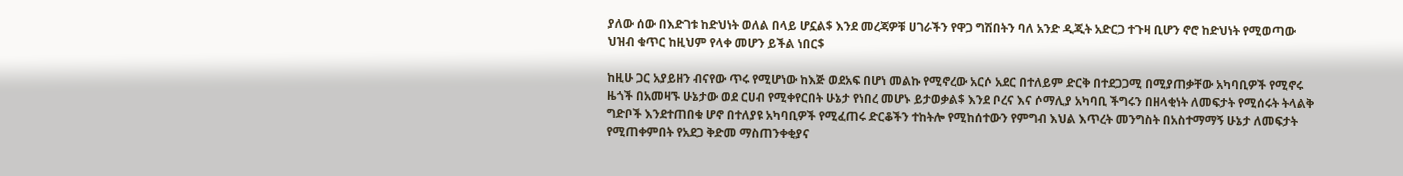ያለው ሰው በእድገቱ ከድህነት ወለል በላይ ሆኗል$ እንደ መረጃዎቹ ሀገራችን የዋጋ ግሽበትን ባለ አንድ ዲጂት አድርጋ ተጉዛ ቢሆን ኖሮ ከድህነት የሚወጣው ህዝብ ቁጥር ከዚህም የላቀ መሆን ይችል ነበር$

ከዚሁ ጋር አያይዘን ብናየው ጥሩ የሚሆነው ከእጅ ወደአፍ በሆነ መልኩ የሚኖረው አርሶ አደር በተለይም ድርቅ በተደጋጋሚ በሚያጠቃቸው አካባቢዎች የሚኖሩ ዜጎች በአመዛኙ ሁኔታው ወደ ርሀብ የሚቀየርበት ሁኔታ የነበረ መሆኑ ይታወቃል$ እንደ ቦረና እና ሶማሊያ አካባቢ ችግሩን በዘላቂነት ለመፍታት የሚሰሩት ትላልቅ ግድቦች እንደተጠበቁ ሆኖ በተለያዩ አካባቢዎች የሚፈጠሩ ድርቆችን ተከትሎ የሚከሰተውን የምግብ እህል እጥረት መንግስት በአስተማማኝ ሁኔታ ለመፍታት የሚጠቀምበት የአደጋ ቅድመ ማስጠንቀቂያና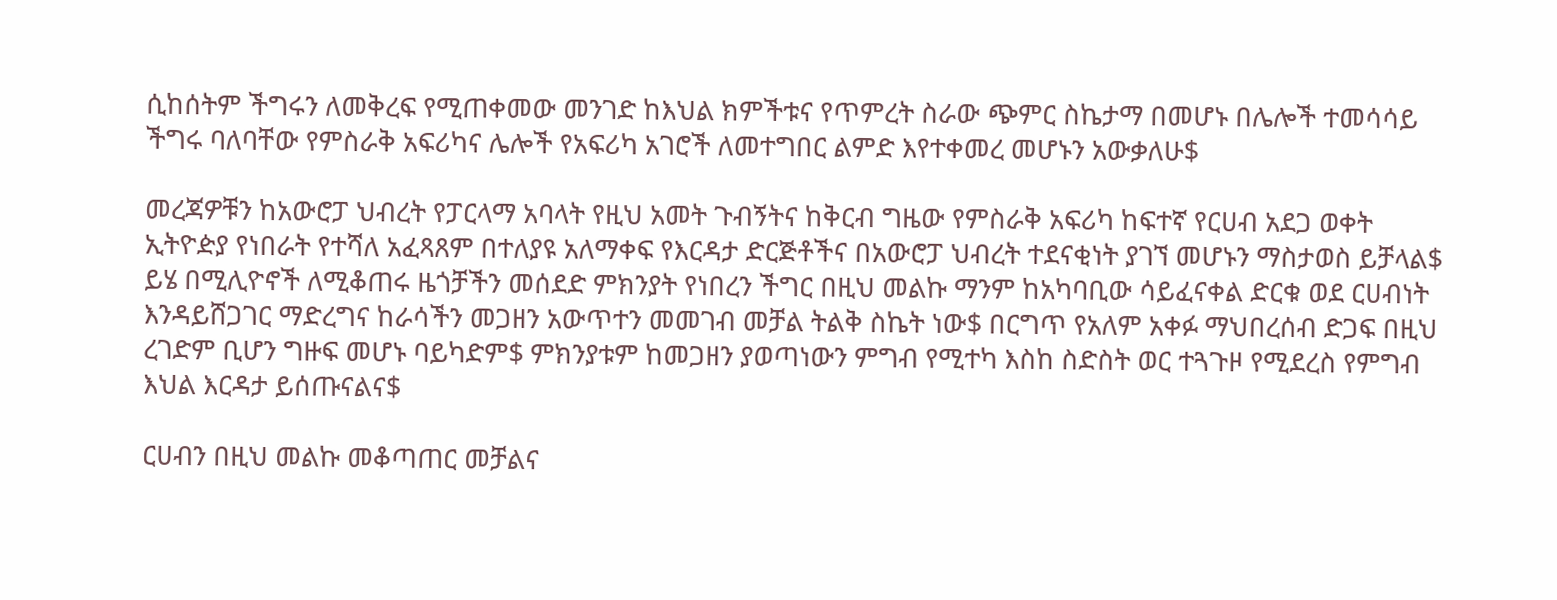ሲከሰትም ችግሩን ለመቅረፍ የሚጠቀመው መንገድ ከእህል ክምችቱና የጥምረት ስራው ጭምር ስኬታማ በመሆኑ በሌሎች ተመሳሳይ ችግሩ ባለባቸው የምስራቅ አፍሪካና ሌሎች የአፍሪካ አገሮች ለመተግበር ልምድ እየተቀመረ መሆኑን አውቃለሁ$

መረጃዎቹን ከአውሮፓ ህብረት የፓርላማ አባላት የዚህ አመት ጉብኝትና ከቅርብ ግዜው የምስራቅ አፍሪካ ከፍተኛ የርሀብ አደጋ ወቀት ኢትዮዽያ የነበራት የተሻለ አፈጻጸም በተለያዩ አለማቀፍ የእርዳታ ድርጅቶችና በአውሮፓ ህብረት ተደናቂነት ያገኘ መሆኑን ማስታወስ ይቻላል$ ይሄ በሚሊዮኖች ለሚቆጠሩ ዜጎቻችን መሰደድ ምክንያት የነበረን ችግር በዚህ መልኩ ማንም ከአካባቢው ሳይፈናቀል ድርቁ ወደ ርሀብነት እንዳይሸጋገር ማድረግና ከራሳችን መጋዘን አውጥተን መመገብ መቻል ትልቅ ስኬት ነው$ በርግጥ የአለም አቀፉ ማህበረሰብ ድጋፍ በዚህ ረገድም ቢሆን ግዙፍ መሆኑ ባይካድም$ ምክንያቱም ከመጋዘን ያወጣነውን ምግብ የሚተካ እስከ ስድስት ወር ተጓጉዞ የሚደረስ የምግብ እህል እርዳታ ይሰጡናልና$

ርሀብን በዚህ መልኩ መቆጣጠር መቻልና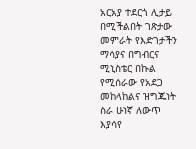አርአያ ተደርጎ ሊታይ በሚችልበት ገጽታው መምራት የእድገታችን ማሳያና በግብርና ሚኒስቴር በኩል የሚሰራው የአደጋ መከላከልና ዝግጁነት ስራ ሁነኛ ለውጥ እያሳየ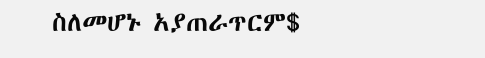ስለመሆኑ አያጠራጥርም$